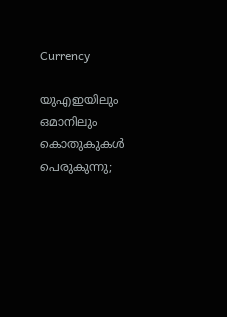Currency

യുഎഇയിലും ഒമാനിലും കൊതുകുകള്‍ പെരുകുന്നു;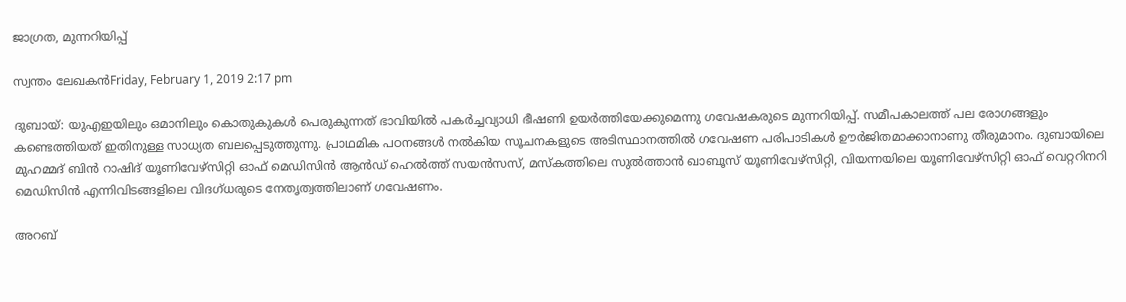ജാഗ്രത, മുന്നറിയിപ്പ്

സ്വന്തം ലേഖകന്‍Friday, February 1, 2019 2:17 pm

ദുബായ്: യുഎഇയിലും ഒമാനിലും കൊതുകുകള്‍ പെരുകുന്നത് ഭാവിയില്‍ പകര്‍ച്ചവ്യാധി ഭീഷണി ഉയര്‍ത്തിയേക്കുമെന്നു ഗവേഷകരുടെ മുന്നറിയിപ്പ്. സമീപകാലത്ത് പല രോഗങ്ങളും കണ്ടെത്തിയത് ഇതിനുള്ള സാധ്യത ബലപ്പെടുത്തുന്നു. പ്രാഥമിക പഠനങ്ങള്‍ നല്‍കിയ സൂചനകളുടെ അടിസ്ഥാനത്തില്‍ ഗവേഷണ പരിപാടികള്‍ ഊര്‍ജിതമാക്കാനാണു തീരുമാനം. ദുബായിലെ മുഹമ്മദ് ബിന്‍ റാഷിദ് യൂണിവേഴ്‌സിറ്റി ഓഫ് മെഡിസിന്‍ ആന്‍ഡ് ഹെല്‍ത്ത് സയന്‍സസ്, മസ്‌കത്തിലെ സുല്‍ത്താന്‍ ഖാബൂസ് യൂണിവേഴ്‌സിറ്റി, വിയന്നയിലെ യൂണിവേഴ്‌സിറ്റി ഓഫ് വെറ്ററിനറി മെഡിസിന്‍ എന്നിവിടങ്ങളിലെ വിദഗ്ധരുടെ നേതൃത്വത്തിലാണ് ഗവേഷണം.

അറബ്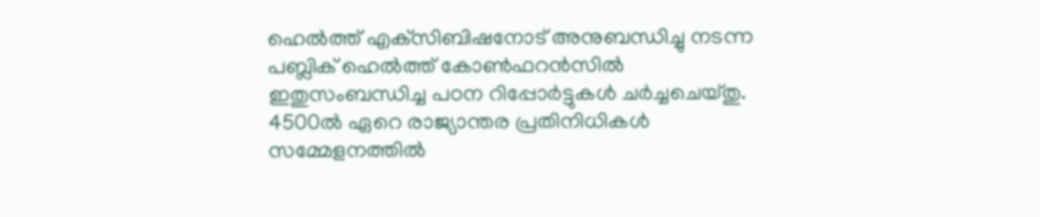ഹെല്‍ത്ത് എക്‌സിബിഷനോട് അനുബന്ധിച്ചു നടന്ന പബ്ലിക് ഹെല്‍ത്ത് കോണ്‍ഫറന്‍സില്‍ ഇതുസംബന്ധിച്ച പഠന റിപ്പോര്‍ട്ടുകള്‍ ചര്‍ച്ചചെയ്തു. 4500ല്‍ ഏറെ രാജ്യാന്തര പ്രതിനിധികള്‍ സമ്മേളനത്തില്‍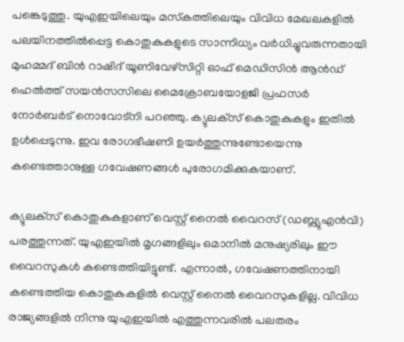പങ്കെടുത്തു. യുഎഇയിലെയും മസ്‌കത്തിലെയും വിവിധ മേഖലകളില്‍ പലയിനത്തില്‍പ്പെട്ട കൊതുകുകളുടെ സാന്നിധ്യം വര്‍ധിച്ചുവരുന്നതായി മുഹമ്മദ് ബിന്‍ റാഷിദ് യൂണിവേഴ്‌സിറ്റി ഓഫ് മെഡിസിന്‍ ആന്‍ഡ് ഹെല്‍ത്ത് സയന്‍സസിലെ മൈക്രോബയോളജി പ്രഫസര്‍ നോര്‍ബര്‍ട് നൊവോട്‌നി പറഞ്ഞു. ക്യുലക്‌സ് കൊതുകുകളും ഇതില്‍ ഉള്‍പ്പെടുന്നു. ഇവ രോഗഭീഷണി ഉയര്‍ത്തുന്നുണ്ടോയെന്നു കണ്ടെത്താനുള്ള ഗവേഷണങ്ങള്‍ പുരോഗമിക്കുകയാണ്.

ക്യുലക്‌സ് കൊതുകുകളാണ് വെസ്റ്റ് നൈല്‍ വൈറസ് (ഡബ്ല്യുഎന്‍വി) പരത്തുന്നത്. യുഎഇയില്‍ മൃഗങ്ങളിലും ഒമാനില്‍ മനുഷ്യരിലും ഈ വൈറസുകള്‍ കണ്ടെത്തിയിട്ടുണ്ട്. എന്നാല്‍, ഗവേഷണത്തിനായി കണ്ടെത്തിയ കൊതുകുകളില്‍ വെസ്റ്റ് നൈല്‍ വൈറസുകളില്ല. വിവിധ രാജ്യങ്ങളില്‍ നിന്നു യുഎഇയില്‍ എത്തുന്നവരില്‍ പലതരം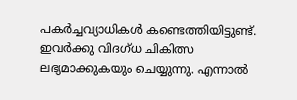പകര്‍ച്ചവ്യാധികള്‍ കണ്ടെത്തിയിട്ടുണ്ട്. ഇവര്‍ക്കു വിദഗ്ധ ചികിത്സ ലഭ്യമാക്കുകയും ചെയ്യുന്നു. എന്നാല്‍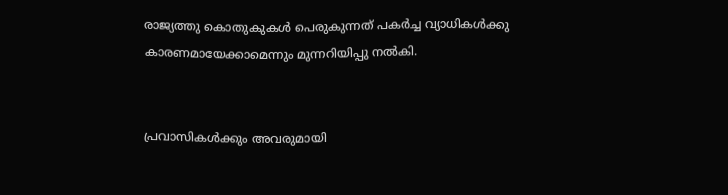രാജ്യത്തു കൊതുകുകള്‍ പെരുകുന്നത് പകര്‍ച്ച വ്യാധികള്‍ക്കു കാരണമായേക്കാമെന്നും മുന്നറിയിപ്പു നല്‍കി.


പ്രവാസികൾക്കും അവരുമായി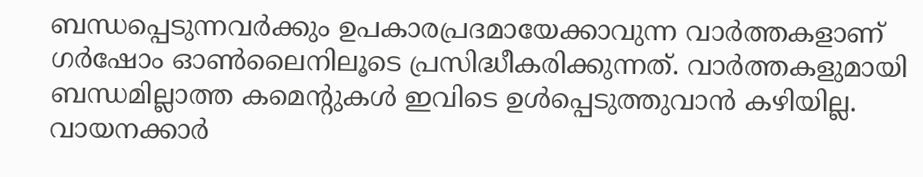ബന്ധപ്പെടുന്നവർക്കും ഉപകാരപ്രദമായേക്കാവുന്ന വാർത്തകളാണ് ഗർഷോം ഓൺലൈനിലൂടെ പ്രസിദ്ധീകരിക്കുന്നത്. വാർത്തകളുമായി ബന്ധമില്ലാത്ത കമെന്റുകൾ ഇവിടെ ഉൾപ്പെടുത്തുവാൻ കഴിയില്ല. വായനക്കാർ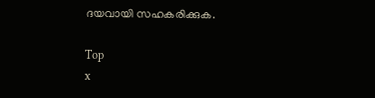ദയവായി സഹകരിക്കുക.

Top
x